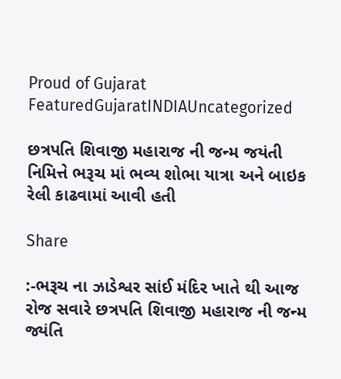Proud of Gujarat
FeaturedGujaratINDIAUncategorized

છત્રપતિ શિવાજી મહારાજ ની જન્મ જયંતી નિમિત્તે ભરૂચ માં ભવ્ય શોભા યાત્રા અને બાઇક રેલી કાઢવામાં આવી હતી

Share

:-ભરૂચ ના ઝાડેશ્વર સાંઈ મંદિર ખાતે થી આજ રોજ સવારે છત્રપતિ શિવાજી મહારાજ ની જન્મ જ્યંતિ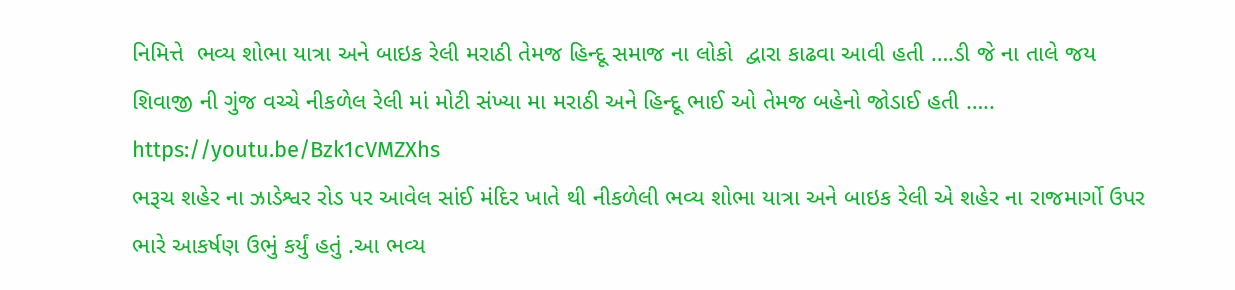નિમિત્તે  ભવ્ય શોભા યાત્રા અને બાઇક રેલી મરાઠી તેમજ હિન્દૂ સમાજ ના લોકો  દ્વારા કાઢવા આવી હતી ….ડી જે ના તાલે જય શિવાજી ની ગુંજ વચ્ચે નીકળેલ રેલી માં મોટી સંખ્યા મા મરાઠી અને હિન્દૂ ભાઈ ઓ તેમજ બહેનો જોડાઈ હતી …..
https://youtu.be/Bzk1cVMZXhs
ભરૂચ શહેર ના ઝાડેશ્વર રોડ પર આવેલ સાંઈ મંદિર ખાતે થી નીકળેલી ભવ્ય શોભા યાત્રા અને બાઇક રેલી એ શહેર ના રાજમાર્ગો ઉપર ભારે આકર્ષણ ઉભું કર્યું હતું .આ ભવ્ય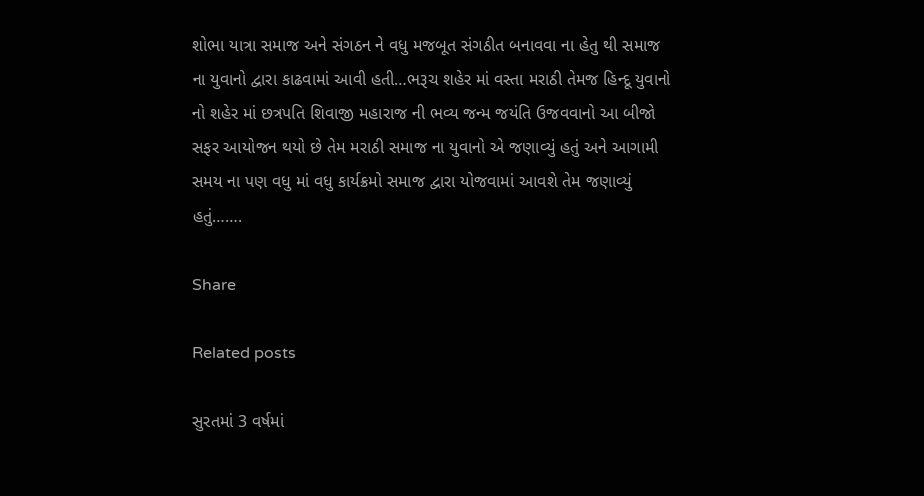શોભા યાત્રા સમાજ અને સંગઠન ને વધુ મજબૂત સંગઠીત બનાવવા ના હેતુ થી સમાજ ના યુવાનો દ્વારા કાઢવામાં આવી હતી…ભરૂચ શહેર માં વસ્તા મરાઠી તેમજ હિન્દૂ યુવાનો નો શહેર માં છત્રપતિ શિવાજી મહારાજ ની ભવ્ય જન્મ જયંતિ ઉજવવાનો આ બીજો સફર આયોજન થયો છે તેમ મરાઠી સમાજ ના યુવાનો એ જણાવ્યું હતું અને આગામી સમય ના પણ વધુ માં વધુ કાર્યક્રમો સમાજ દ્વારા યોજવામાં આવશે તેમ જણાવ્યું હતું…….

Share

Related posts

સુરતમાં 3 વર્ષમાં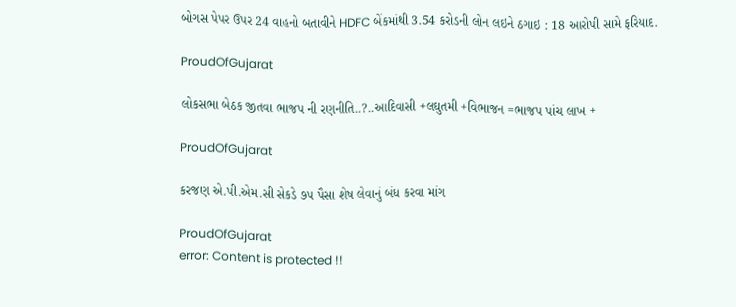બોગસ પેપર ઉપર 24 વાહનો બતાવીને HDFC બેંકમાંથી 3.54 કરોડની લોન લઇને ઠગાઇ : 18 આરોપી સામે ફરિયાદ.

ProudOfGujarat

લોકસભા બેઠક જીતવા ભાજપ ની રણનીતિ..?..આદિવાસી +લઘુતમી +વિભાજન =ભાજપ પાંચ લાખ +

ProudOfGujarat

કરજણ એ.પી.એમ.સી સેકડે ૭૫ પૈસા શેષ લેવાનું બંધ કરવા માંગ

ProudOfGujarat
error: Content is protected !!